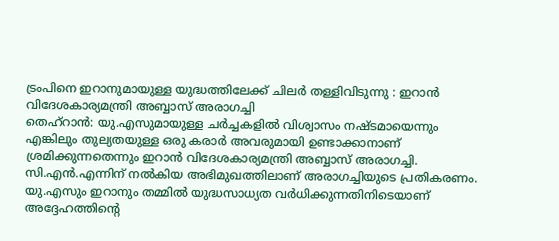ട്രംപിനെ ഇറാനുമായുള്ള യുദ്ധത്തിലേക്ക് ചിലർ തള്ളിവിടുന്നു : ഇറാൻ വിദേശകാര്യമന്ത്രി അബ്ബാസ് അരാഗച്ചി
തെഹ്റാൻ: യു.എസുമായുള്ള ചർച്ചകളിൽ വിശ്വാസം നഷ്ടമായെന്നും എങ്കിലും തുല്യതയുള്ള ഒരു കരാർ അവരുമായി ഉണ്ടാക്കാനാണ് ശ്രമിക്കുന്നതെന്നും ഇറാൻ വിദേശകാര്യമന്ത്രി അബ്ബാസ് അരാഗച്ചി. സി.എൻ.എന്നിന് നൽകിയ അഭിമുഖത്തിലാണ് അരാഗച്ചിയുടെ പ്രതികരണം. യു.എസും ഇറാനും തമ്മിൽ യുദ്ധസാധ്യത വർധിക്കുന്നതിനിടെയാണ് അദ്ദേഹത്തിന്റെ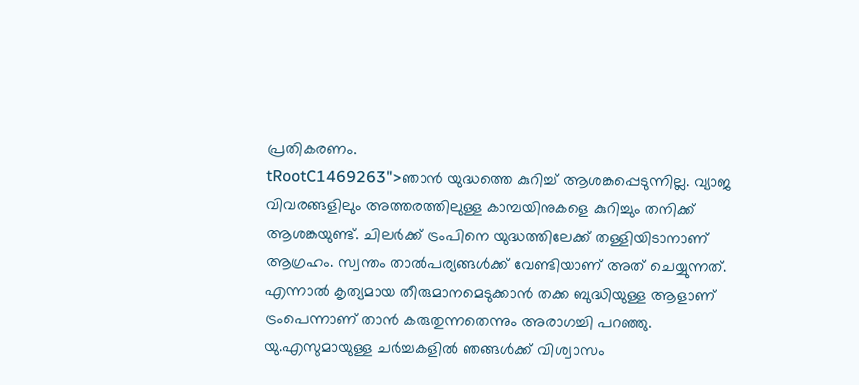പ്രതികരണം.
tRootC1469263">ഞാൻ യുദ്ധത്തെ കുറിച്ച് ആശങ്കപ്പെടുന്നില്ല. വ്യാജ വിവരങ്ങളിലും അത്തരത്തിലുള്ള കാമ്പയിനുകളെ കുറിച്ചും തനിക്ക് ആശങ്കയുണ്ട്. ചിലർക്ക് ട്രംപിനെ യുദ്ധത്തിലേക്ക് തള്ളിയിടാനാണ് ആഗ്രഹം. സ്വന്തം താൽപര്യങ്ങൾക്ക് വേണ്ടിയാണ് അത് ചെയ്യുന്നത്. എന്നാൽ കൃത്യമായ തീരുമാനമെടുക്കാൻ തക്ക ബുദ്ധിയുള്ള ആളാണ് ട്രംപെന്നാണ് താൻ കരുതുന്നതെന്നും അരാഗച്ചി പറഞ്ഞു.
യു.എസുമായുള്ള ചർച്ചകളിൽ ഞങ്ങൾക്ക് വിശ്വാസം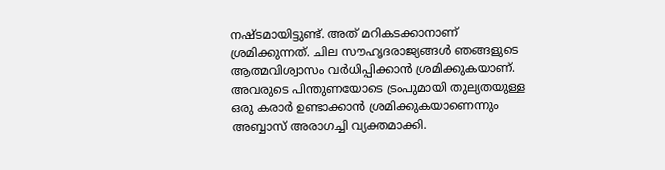നഷ്ടമായിട്ടുണ്ട്. അത് മറികടക്കാനാണ് ശ്രമിക്കുന്നത്. ചില സൗഹൃദരാജ്യങ്ങൾ ഞങ്ങളുടെ ആത്മവിശ്വാസം വർധിപ്പിക്കാൻ ശ്രമിക്കുകയാണ്. അവരുടെ പിന്തുണയോടെ ട്രംപുമായി തുല്യതയുള്ള ഒരു കരാർ ഉണ്ടാക്കാൻ ശ്രമിക്കുകയാണെന്നും അബ്ബാസ് അരാഗച്ചി വ്യക്തമാക്കി.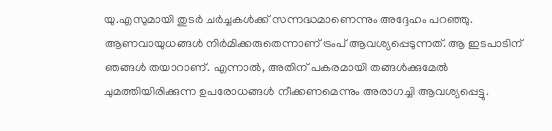യു.എസുമായി തുടർ ചർച്ചകൾക്ക് സന്നദ്ധമാണെന്നും അദ്ദേഹം പറഞ്ഞു.
ആണവായുധങ്ങൾ നിർമിക്കരുതെന്നാണ് ട്രംപ് ആവശ്യപ്പെടുന്നത്. ആ ഇടപാടിന് ഞങ്ങൾ തയാറാണ്. എന്നാൽ, അതിന് പകരമായി തങ്ങൾക്കുമേൽ ചുമത്തിയിരിക്കുന്ന ഉപരോധങ്ങൾ നീക്കണമെന്നും അരാഗച്ചി ആവശ്യപ്പെട്ടു.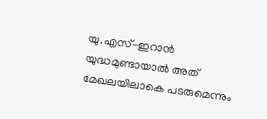യു.എസ്-ഇറാൻ യുദ്ധമുണ്ടായാൽ അത് മേഖലയിലാകെ പടരുമെന്നും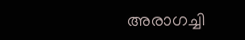അരാഗച്ചി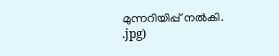മുന്നറിയിപ്പ് നൽകി.
.jpg)